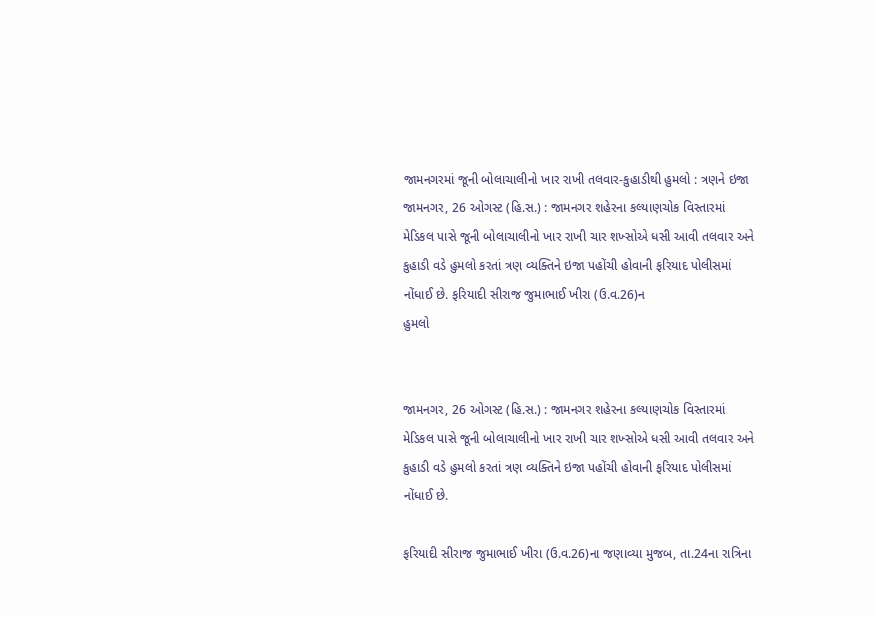જામનગરમાં જૂની બોલાચાલીનો ખાર રાખી તલવાર-કુહાડીથી હુમલો : ત્રણને ઇજા
જામનગર, 26 ઓગસ્ટ (હિ.સ.) : જામનગર શહેરના કલ્યાણચોક વિસ્તારમાં મેડિકલ પાસે જૂની બોલાચાલીનો ખાર રાખી ચાર શખ્સોએ ધસી આવી તલવાર અને કુહાડી વડે હુમલો કરતાં ત્રણ વ્યક્તિને ઇજા પહોંચી હોવાની ફરિયાદ પોલીસમાં નોંધાઈ છે. ફરિયાદી સીરાજ જુમાભાઈ ખીરા (ઉ.વ.26)ન
હુમલો


જામનગર, 26 ઓગસ્ટ (હિ.સ.) : જામનગર શહેરના કલ્યાણચોક વિસ્તારમાં મેડિકલ પાસે જૂની બોલાચાલીનો ખાર રાખી ચાર શખ્સોએ ધસી આવી તલવાર અને કુહાડી વડે હુમલો કરતાં ત્રણ વ્યક્તિને ઇજા પહોંચી હોવાની ફરિયાદ પોલીસમાં નોંધાઈ છે.

ફરિયાદી સીરાજ જુમાભાઈ ખીરા (ઉ.વ.26)ના જણાવ્યા મુજબ, તા.24ના રાત્રિના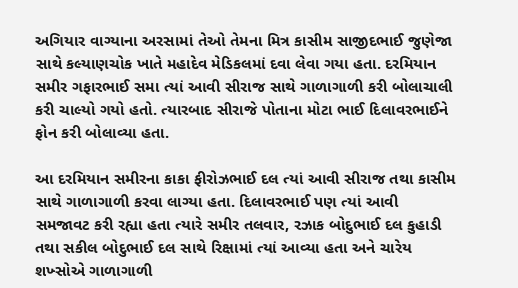અગિયાર વાગ્યાના અરસામાં તેઓ તેમના મિત્ર કાસીમ સાજીદભાઈ જુણેજા સાથે કલ્યાણચોક ખાતે મહાદેવ મેડિકલમાં દવા લેવા ગયા હતા. દરમિયાન સમીર ગફારભાઈ સમા ત્યાં આવી સીરાજ સાથે ગાળાગાળી કરી બોલાચાલી કરી ચાલ્યો ગયો હતો. ત્યારબાદ સીરાજે પોતાના મોટા ભાઈ દિલાવરભાઈને ફોન કરી બોલાવ્યા હતા.

આ દરમિયાન સમીરના કાકા ફીરોઝભાઈ દલ ત્યાં આવી સીરાજ તથા કાસીમ સાથે ગાળાગાળી કરવા લાગ્યા હતા. દિલાવરભાઈ પણ ત્યાં આવી સમજાવટ કરી રહ્યા હતા ત્યારે સમીર તલવાર, રઝાક બોદુભાઈ દલ કુહાડી તથા સકીલ બોદુભાઈ દલ સાથે રિક્ષામાં ત્યાં આવ્યા હતા અને ચારેય શખ્સોએ ગાળાગાળી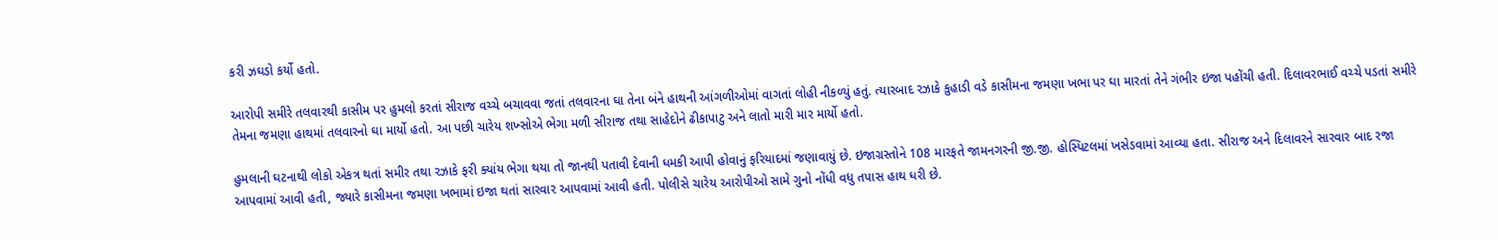કરી ઝઘડો કર્યો હતો.

આરોપી સમીરે તલવારથી કાસીમ પર હુમલો કરતાં સીરાજ વચ્ચે બચાવવા જતાં તલવારના ઘા તેના બંને હાથની આંગળીઓમાં વાગતાં લોહી નીકળ્યું હતું. ત્યારબાદ રઝાકે કુહાડી વડે કાસીમના જમણા ખભા પર ઘા મારતાં તેને ગંભીર ઇજા પહોંચી હતી. દિલાવરભાઈ વચ્ચે પડતાં સમીરે તેમના જમણા હાથમાં તલવારનો ઘા માર્યો હતો. આ પછી ચારેય શખ્સોએ ભેગા મળી સીરાજ તથા સાહેદોને ઢીકાપાટુ અને લાતો મારી માર માર્યો હતો.

હુમલાની ઘટનાથી લોકો એકત્ર થતાં સમીર તથા રઝાકે ફરી ક્યાંય ભેગા થયા તો જાનથી પતાવી દેવાની ધમકી આપી હોવાનું ફરિયાદમાં જણાવાયું છે. ઇજાગ્રસ્તોને 108 મારફતે જામનગરની જી.જી. હોસ્પિટલમાં ખસેડવામાં આવ્યા હતા. સીરાજ અને દિલાવરને સારવાર બાદ રજા આપવામાં આવી હતી, જ્યારે કાસીમના જમણા ખભામાં ઇજા થતાં સારવાર આપવામાં આવી હતી. પોલીસે ચારેય આરોપીઓ સામે ગુનો નોંધી વધુ તપાસ હાથ ધરી છે.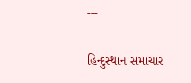---

હિન્દુસ્થાન સમાચાર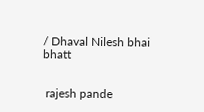/ Dhaval Nilesh bhai bhatt


 rajesh pande